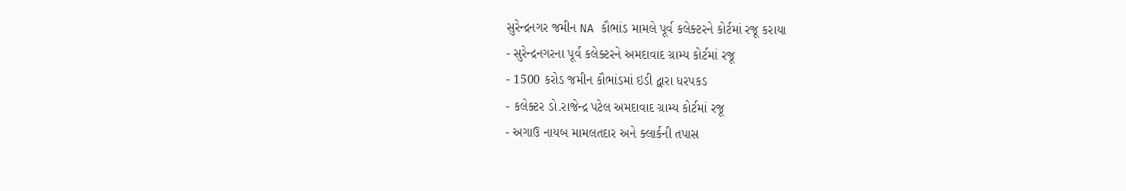સુરેન્દ્રનગર જમીન NA કૌભાંડ મામલે પૂર્વ કલેક્ટરને કોર્ટમાં રજૂ કરાયા
- સુરેન્દ્રનગરના પૂર્વ કલેક્ટરને અમદાવાદ ગ્રામ્ય કોર્ટમાં રજૂ
- 1500 કરોડ જમીન કૌભાંડમાં ઇડી દ્વારા ધરપકડ
- કલેક્ટર ડો.રાજેન્દ્ર પટેલ અમદાવાદ ગ્રામ્ય કોર્ટમાં રજૂ
- અગાઉ નાયબ મામલતદાર અને ક્લાર્કની તપાસ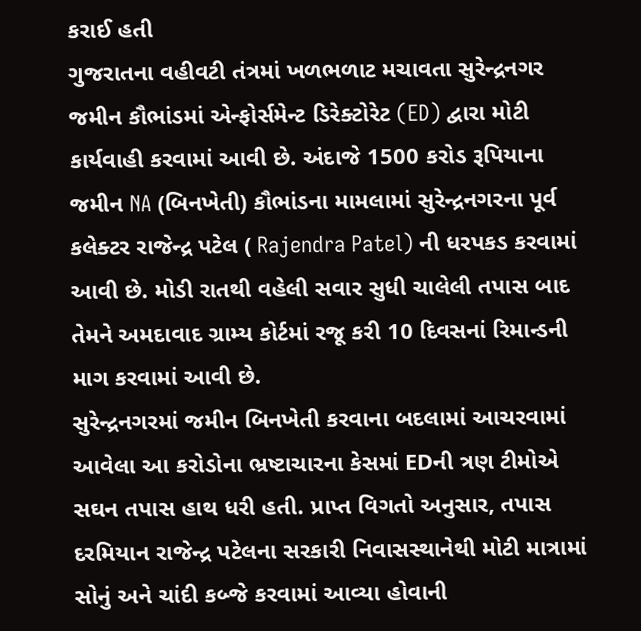કરાઈ હતી
ગુજરાતના વહીવટી તંત્રમાં ખળભળાટ મચાવતા સુરેન્દ્રનગર જમીન કૌભાંડમાં એન્ફોર્સમેન્ટ ડિરેક્ટોરેટ (ED) દ્વારા મોટી કાર્યવાહી કરવામાં આવી છે. અંદાજે 1500 કરોડ રૂપિયાના જમીન NA (બિનખેતી) કૌભાંડના મામલામાં સુરેન્દ્રનગરના પૂર્વ કલેક્ટર રાજેન્દ્ર પટેલ ( Rajendra Patel) ની ધરપકડ કરવામાં આવી છે. મોડી રાતથી વહેલી સવાર સુધી ચાલેલી તપાસ બાદ તેમને અમદાવાદ ગ્રામ્ય કોર્ટમાં રજૂ કરી 10 દિવસનાં રિમાન્ડની માગ કરવામાં આવી છે.
સુરેન્દ્રનગરમાં જમીન બિનખેતી કરવાના બદલામાં આચરવામાં આવેલા આ કરોડોના ભ્રષ્ટાચારના કેસમાં EDની ત્રણ ટીમોએ સઘન તપાસ હાથ ધરી હતી. પ્રાપ્ત વિગતો અનુસાર, તપાસ દરમિયાન રાજેન્દ્ર પટેલના સરકારી નિવાસસ્થાનેથી મોટી માત્રામાં સોનું અને ચાંદી કબ્જે કરવામાં આવ્યા હોવાની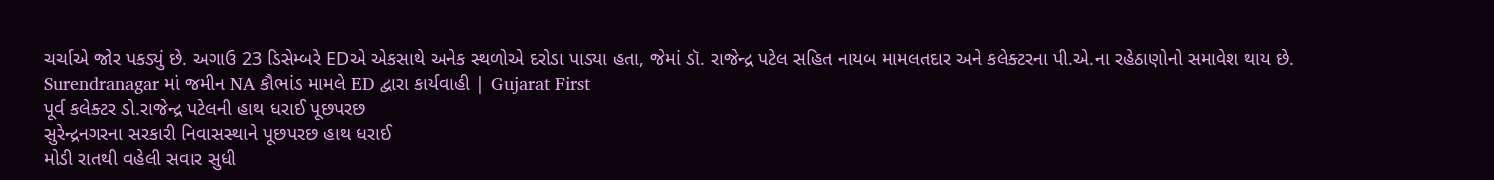ચર્ચાએ જોર પકડ્યું છે. અગાઉ 23 ડિસેમ્બરે EDએ એકસાથે અનેક સ્થળોએ દરોડા પાડ્યા હતા, જેમાં ડૉ. રાજેન્દ્ર પટેલ સહિત નાયબ મામલતદાર અને કલેક્ટરના પી.એ.ના રહેઠાણોનો સમાવેશ થાય છે.
Surendranagar માં જમીન NA કૌભાંડ મામલે ED દ્વારા કાર્યવાહી | Gujarat First
પૂર્વ કલેક્ટર ડો.રાજેન્દ્ર પટેલની હાથ ધરાઈ પૂછપરછ
સુરેન્દ્રનગરના સરકારી નિવાસસ્થાને પૂછપરછ હાથ ધરાઈ
મોડી રાતથી વહેલી સવાર સુધી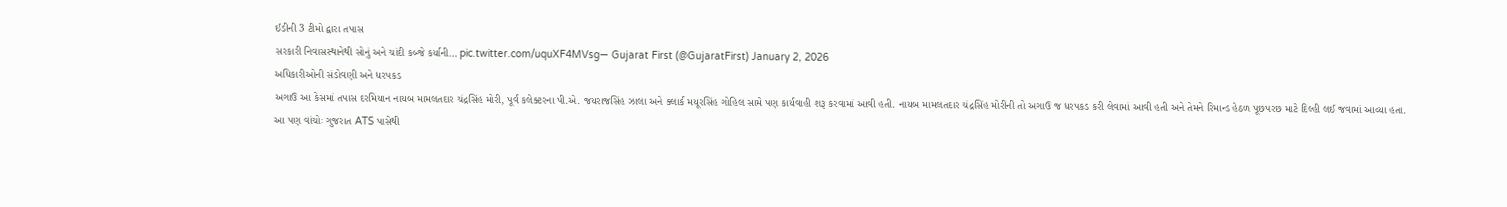ઈડીની 3 ટીમો દ્વારા તપાસ
સરકારી નિવાસસ્થાનેથી સોનું અને ચાંદી કબ્જે કર્યાની… pic.twitter.com/uquXF4MVsg— Gujarat First (@GujaratFirst) January 2, 2026
અધિકારીઓની સંડોવણી અને ધરપકડ
અગાઉ આ કેસમાં તપાસ દરમિયાન નાયબ મામલતદાર ચંદ્રસિંહ મોરી, પૂર્વ કલેક્ટરના પી.એ. જયરાજસિંહ ઝાલા અને ક્લાર્ક મયૂરસિંહ ગોહિલ સામે પણ કાર્યવાહી શરૂ કરવામાં આવી હતી. નાયબ મામલતદાર ચંદ્રસિંહ મોરીની તો અગાઉ જ ધરપકડ કરી લેવામાં આવી હતી અને તેમને રિમાન્ડ હેઠળ પૂછપરછ માટે દિલ્હી લઈ જવામાં આવ્યા હતા.
આ પણ વાંચોઃ ગુજરાત ATS પાસેથી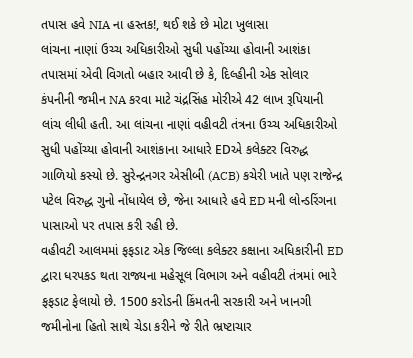તપાસ હવે NIA ના હસ્તક!, થઈ શકે છે મોટા ખુલાસા
લાંચના નાણાં ઉચ્ચ અધિકારીઓ સુધી પહોંચ્યા હોવાની આશંકા
તપાસમાં એવી વિગતો બહાર આવી છે કે, દિલ્હીની એક સોલાર કંપનીની જમીન NA કરવા માટે ચંદ્રસિંહ મોરીએ 42 લાખ રૂપિયાની લાંચ લીધી હતી. આ લાંચના નાણાં વહીવટી તંત્રના ઉચ્ચ અધિકારીઓ સુધી પહોંચ્યા હોવાની આશંકાના આધારે EDએ કલેક્ટર વિરુદ્ધ ગાળિયો કસ્યો છે. સુરેન્દ્રનગર એસીબી (ACB) કચેરી ખાતે પણ રાજેન્દ્ર પટેલ વિરુદ્ધ ગુનો નોંધાયેલ છે, જેના આધારે હવે ED મની લોન્ડરિંગના પાસાઓ પર તપાસ કરી રહી છે.
વહીવટી આલમમાં ફફડાટ એક જિલ્લા કલેક્ટર કક્ષાના અધિકારીની ED દ્વારા ધરપકડ થતા રાજ્યના મહેસૂલ વિભાગ અને વહીવટી તંત્રમાં ભારે ફફડાટ ફેલાયો છે. 1500 કરોડની કિંમતની સરકારી અને ખાનગી જમીનોના હિતો સાથે ચેડા કરીને જે રીતે ભ્રષ્ટાચાર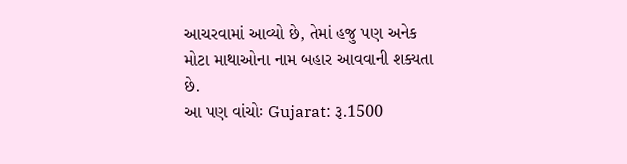આચરવામાં આવ્યો છે, તેમાં હજુ પણ અનેક મોટા માથાઓના નામ બહાર આવવાની શક્યતા છે.
આ પણ વાંચોઃ Gujarat: રૂ.1500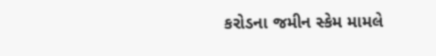કરોડના જમીન સ્કેમ મામલે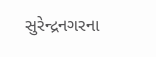સુરેન્દ્રનગરના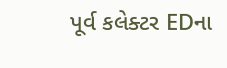પૂર્વ કલેક્ટર EDના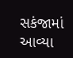સકંજામાં આવ્યા